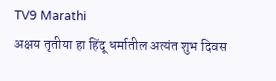TV9 Marathi
अक्षय तृतीया हा हिंदू धर्मातील अत्यंत शुभ दिवस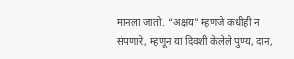मानला जातो. “अक्षय” म्हणजे कधीही न संपणारे, म्हणून या दिवशी केलेले पुण्य, दान,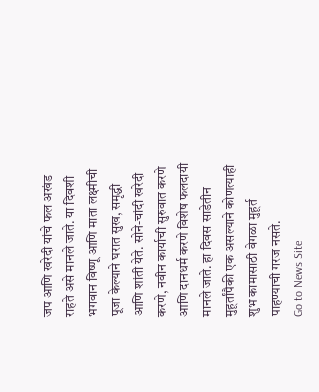जप आणि खरेदी यांचे फल अखंड राहते असे मानले जाते. या दिवशी भगवान विष्णू आणि माता लक्ष्मीची पूजा केल्याने घरात सुख, समृद्धी आणि शांती येते. सोने-चांदी खरेदी करणे, नवीन कार्याची सुरुवात करणे आणि दानधर्म करणे विशेष फलदायी मानले जाते. हा दिवस साडेतीन मुहूर्तांपैकी एक असल्याने कोणत्याही शुभ कामासाठी वेगळा मुहूर्त पाहण्याची गरज नसते.
Go to News Site